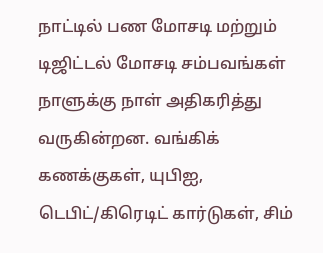நாட்டில் பண மோசடி மற்றும் டிஜிட்டல் மோசடி சம்பவங்கள் நாளுக்கு நாள் அதிகரித்து வருகின்றன. வங்கிக் கணக்குகள், யுபிஐ, டெபிட்/கிரெடிட் கார்டுகள், சிம்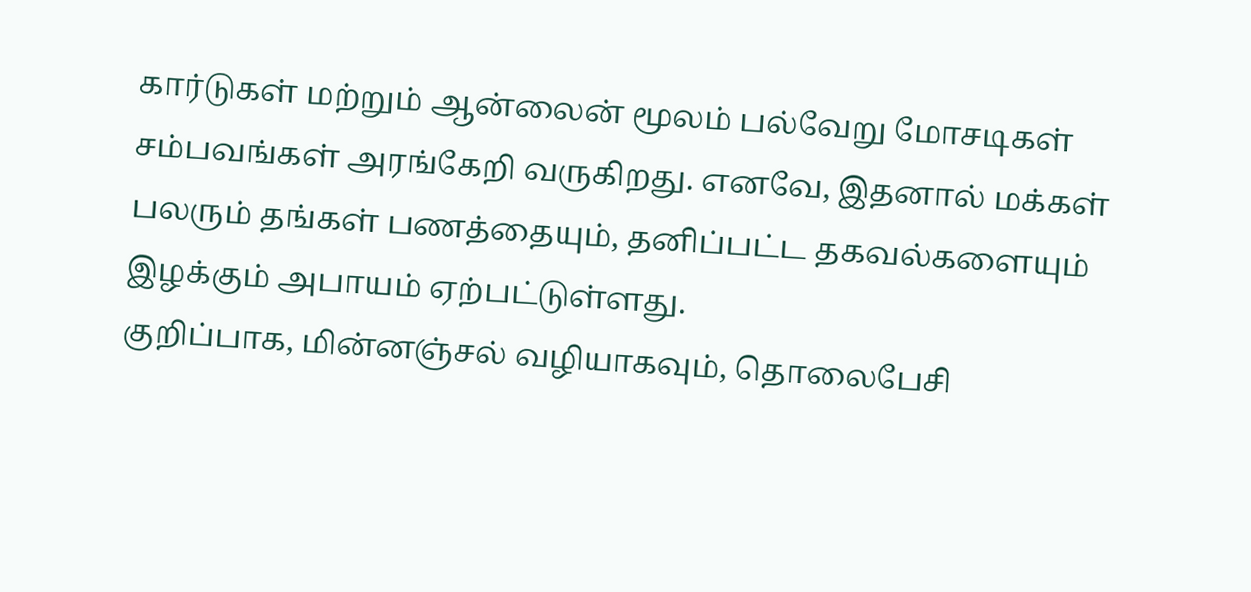கார்டுகள் மற்றும் ஆன்லைன் மூலம் பல்வேறு மோசடிகள் சம்பவங்கள் அரங்கேறி வருகிறது. எனவே, இதனால் மக்கள் பலரும் தங்கள் பணத்தையும், தனிப்பட்ட தகவல்களையும் இழக்கும் அபாயம் ஏற்பட்டுள்ளது.
குறிப்பாக, மின்னஞ்சல் வழியாகவும், தொலைபேசி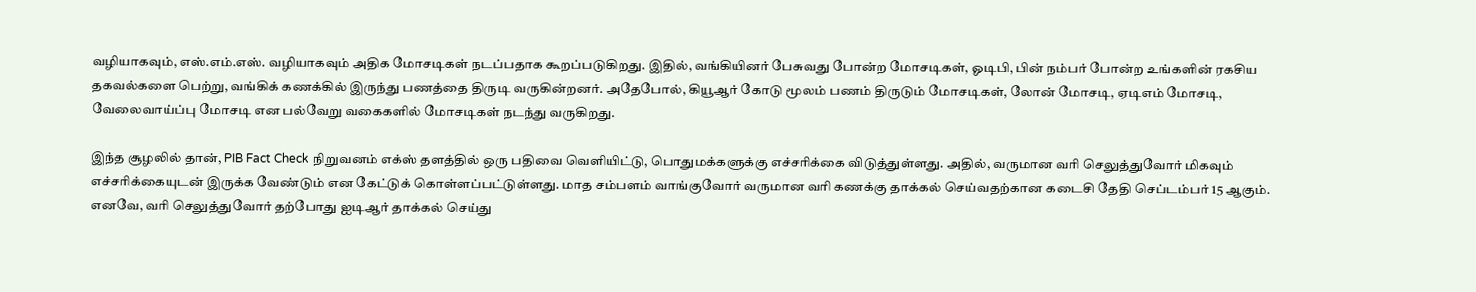வழியாகவும், எஸ்.எம்.எஸ். வழியாகவும் அதிக மோசடிகள் நடப்பதாக கூறப்படுகிறது. இதில், வங்கியினர் பேசுவது போன்ற மோசடிகள், ஓடிபி, பின் நம்பர் போன்ற உங்களின் ரகசிய தகவல்களை பெற்று, வங்கிக் கணக்கில் இருந்து பணத்தை திருடி வருகின்றனர். அதேபோல், கியூஆர் கோடு மூலம் பணம் திருடும் மோசடிகள், லோன் மோசடி, ஏடிஎம் மோசடி, வேலைவாய்ப்பு மோசடி என பல்வேறு வகைகளில் மோசடிகள் நடந்து வருகிறது.

இந்த சூழலில் தான், PIB Fact Check நிறுவனம் எக்ஸ் தளத்தில் ஒரு பதிவை வெளியிட்டு, பொதுமக்களுக்கு எச்சரிக்கை விடுத்துள்ளது. அதில், வருமான வரி செலுத்துவோர் மிகவும் எச்சரிக்கையுடன் இருக்க வேண்டும் என கேட்டுக் கொள்ளப்பட்டுள்ளது. மாத சம்பளம் வாங்குவோர் வருமான வரி கணக்கு தாக்கல் செய்வதற்கான கடைசி தேதி செப்டம்பர் 15 ஆகும். எனவே, வரி செலுத்துவோர் தற்போது ஐடிஆர் தாக்கல் செய்து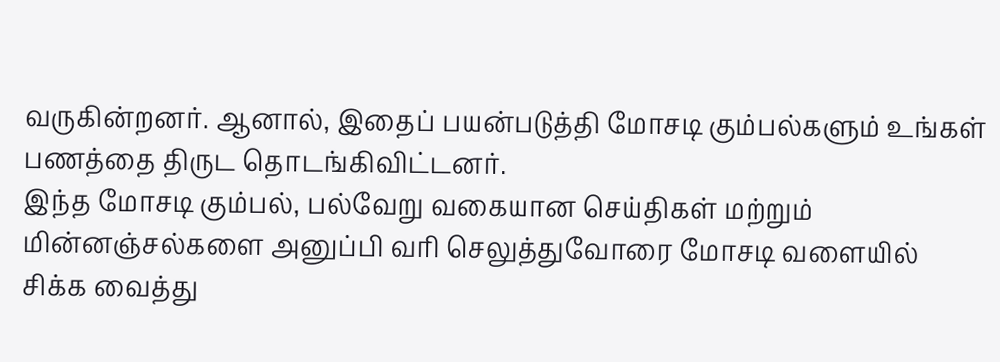வருகின்றனர். ஆனால், இதைப் பயன்படுத்தி மோசடி கும்பல்களும் உங்கள் பணத்தை திருட தொடங்கிவிட்டனர்.
இந்த மோசடி கும்பல், பல்வேறு வகையான செய்திகள் மற்றும் மின்னஞ்சல்களை அனுப்பி வரி செலுத்துவோரை மோசடி வளையில் சிக்க வைத்து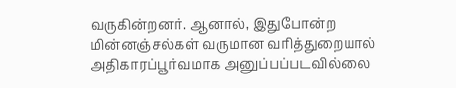வருகின்றனர். ஆனால், இதுபோன்ற மின்னஞ்சல்கள் வருமான வரித்துறையால் அதிகாரப்பூர்வமாக அனுப்பப்படவில்லை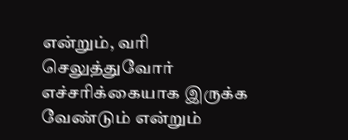என்றும், வரி செலுத்துவோர் எச்சரிக்கையாக இருக்க வேண்டும் என்றும்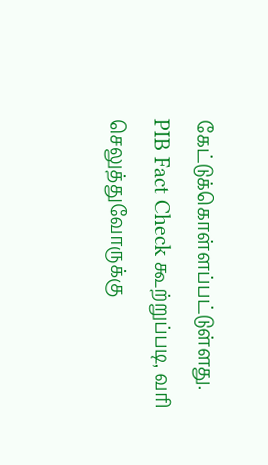கேட்டுக்கொள்ளப்பட்டுள்ளது.
PIB Fact Check கூற்றுப்படி, வரி செலுத்துவோருக்கு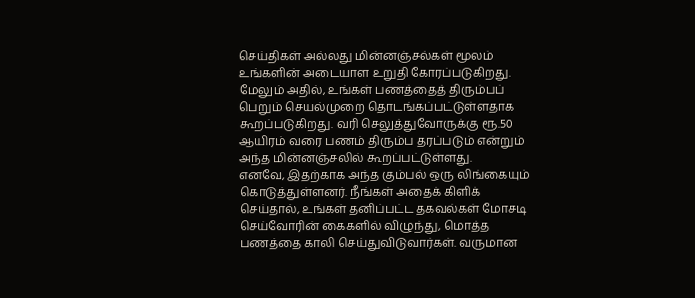செய்திகள் அல்லது மின்னஞ்சல்கள் மூலம் உங்களின் அடையாள உறுதி கோரப்படுகிறது. மேலும் அதில், உங்கள் பணத்தைத் திரும்பப் பெறும் செயல்முறை தொடங்கப்பட்டுள்ளதாக கூறப்படுகிறது. வரி செலுத்துவோருக்கு ரூ.50 ஆயிரம் வரை பணம் திரும்ப தரப்படும் என்றும் அந்த மின்னஞ்சலில் கூறப்பட்டுள்ளது.
எனவே, இதற்காக அந்த கும்பல் ஒரு லிங்கையும் கொடுத்துள்ளனர். நீங்கள் அதைக் கிளிக் செய்தால், உங்கள் தனிப்பட்ட தகவல்கள் மோசடி செய்வோரின் கைகளில் விழுந்து, மொத்த பணத்தை காலி செய்துவிடுவார்கள். வருமான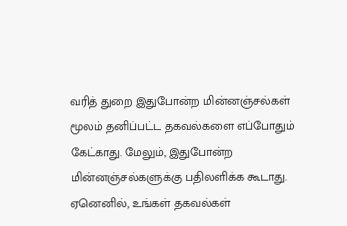வரித் துறை இதுபோன்ற மின்னஞ்சல்கள் மூலம் தனிப்பட்ட தகவல்களை எப்போதும் கேட்காது. மேலும், இதுபோன்ற மின்னஞ்சல்களுக்கு பதிலளிக்க கூடாது. ஏனெனில், உங்கள் தகவல்கள்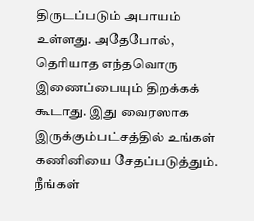திருடப்படும் அபாயம் உள்ளது. அதேபோல், தெரியாத எந்தவொரு இணைப்பையும் திறக்கக் கூடாது. இது வைரஸாக இருக்கும்பட்சத்தில் உங்கள் கணினியை சேதப்படுத்தும். நீங்கள்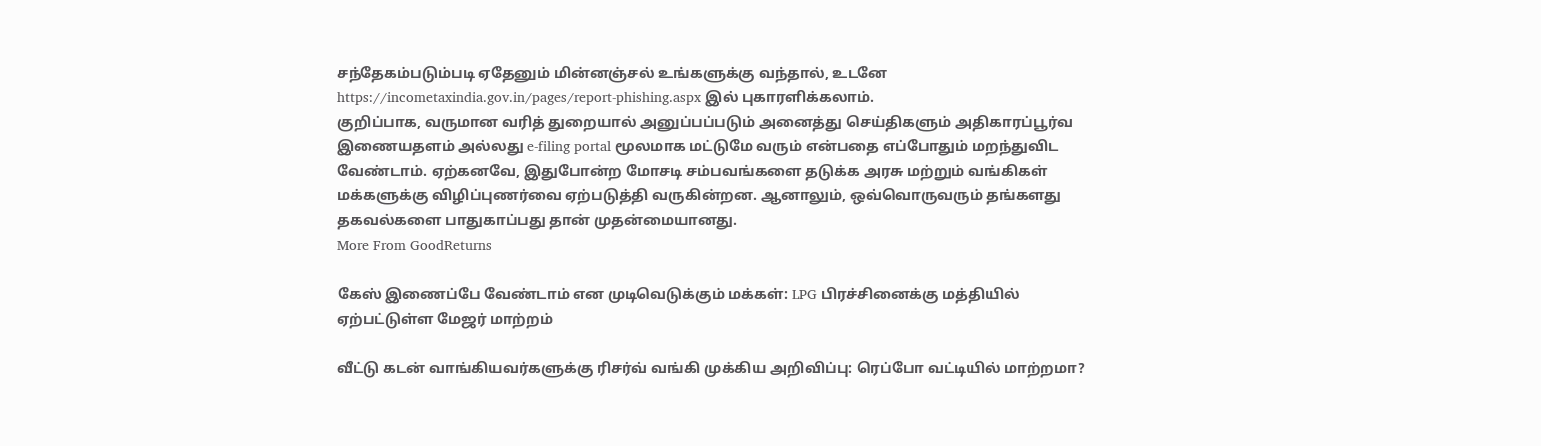சந்தேகம்படும்படி ஏதேனும் மின்னஞ்சல் உங்களுக்கு வந்தால், உடனே https://incometaxindia.gov.in/pages/report-phishing.aspx இல் புகாரளிக்கலாம்.
குறிப்பாக, வருமான வரித் துறையால் அனுப்பப்படும் அனைத்து செய்திகளும் அதிகாரப்பூர்வ இணையதளம் அல்லது e-filing portal மூலமாக மட்டுமே வரும் என்பதை எப்போதும் மறந்துவிட வேண்டாம். ஏற்கனவே, இதுபோன்ற மோசடி சம்பவங்களை தடுக்க அரசு மற்றும் வங்கிகள் மக்களுக்கு விழிப்புணர்வை ஏற்படுத்தி வருகின்றன. ஆனாலும், ஒவ்வொருவரும் தங்களது தகவல்களை பாதுகாப்பது தான் முதன்மையானது.
More From GoodReturns

கேஸ் இணைப்பே வேண்டாம் என முடிவெடுக்கும் மக்கள்: LPG பிரச்சினைக்கு மத்தியில் ஏற்பட்டுள்ள மேஜர் மாற்றம்

வீட்டு கடன் வாங்கியவர்களுக்கு ரிசர்வ் வங்கி முக்கிய அறிவிப்பு: ரெப்போ வட்டியில் மாற்றமா?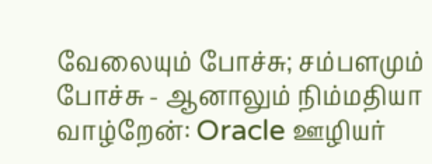வேலையும் போச்சு; சம்பளமும் போச்சு - ஆனாலும் நிம்மதியா வாழ்றேன்: Oracle ஊழியர்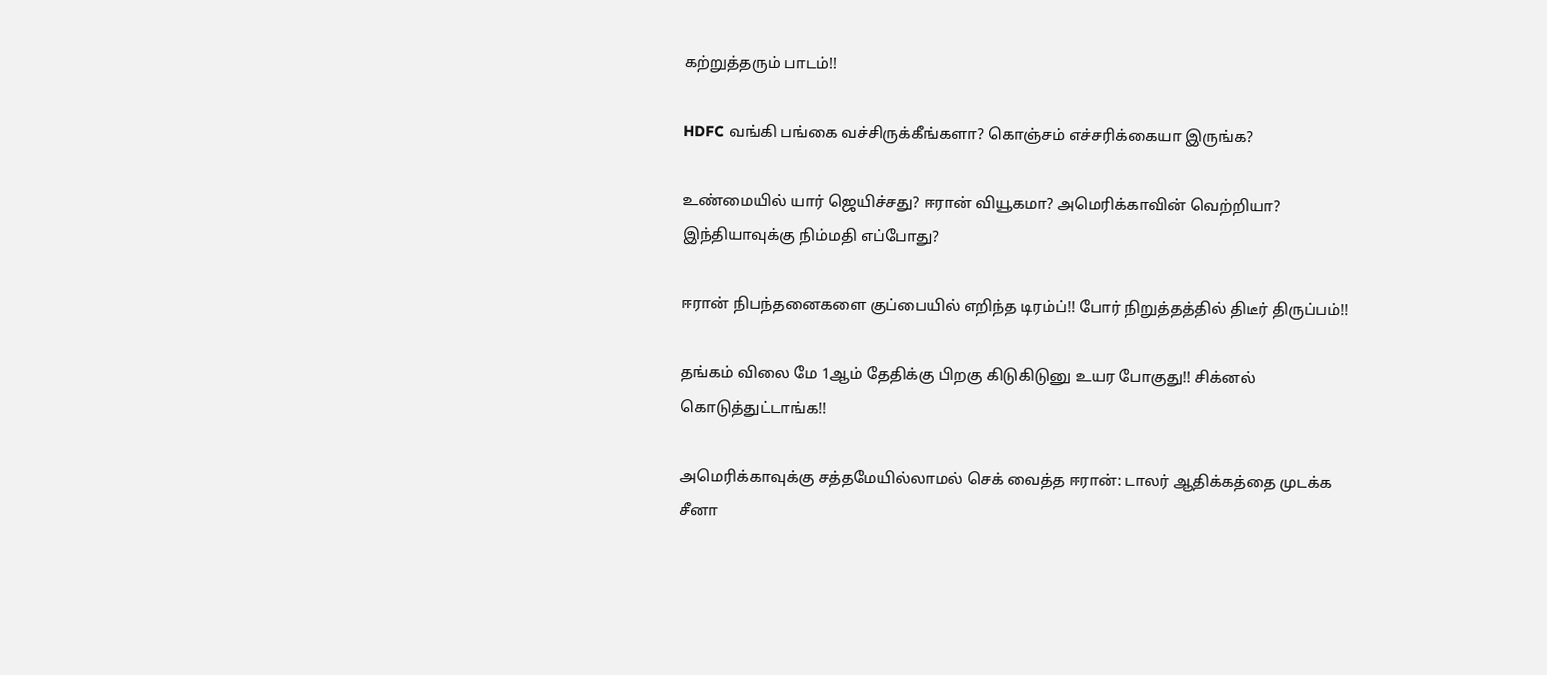கற்றுத்தரும் பாடம்!!

HDFC வங்கி பங்கை வச்சிருக்கீங்களா? கொஞ்சம் எச்சரிக்கையா இருங்க?

உண்மையில் யார் ஜெயிச்சது? ஈரான் வியூகமா? அமெரிக்காவின் வெற்றியா? இந்தியாவுக்கு நிம்மதி எப்போது?

ஈரான் நிபந்தனைகளை குப்பையில் எறிந்த டிரம்ப்!! போர் நிறுத்தத்தில் திடீர் திருப்பம்!!

தங்கம் விலை மே 1ஆம் தேதிக்கு பிறகு கிடுகிடுனு உயர போகுது!! சிக்னல் கொடுத்துட்டாங்க!!

அமெரிக்காவுக்கு சத்தமேயில்லாமல் செக் வைத்த ஈரான்: டாலர் ஆதிக்கத்தை முடக்க சீனா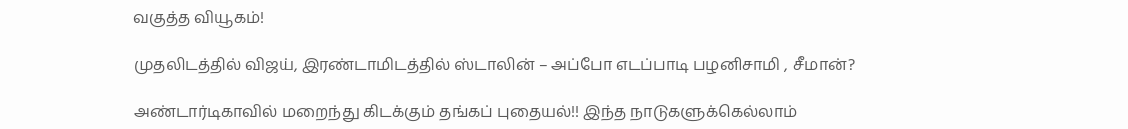வகுத்த வியூகம்!

முதலிடத்தில் விஜய், இரண்டாமிடத்தில் ஸ்டாலின் – அப்போ எடப்பாடி பழனிசாமி , சீமான்?

அண்டார்டிகாவில் மறைந்து கிடக்கும் தங்கப் புதையல்!! இந்த நாடுகளுக்கெல்லாம்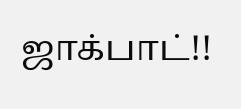ஜாக்பாட்!!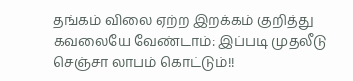தங்கம் விலை ஏற்ற இறக்கம் குறித்து கவலையே வேண்டாம்: இப்படி முதலீடு செஞ்சா லாபம் கொட்டும்!!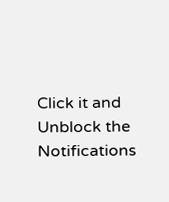Click it and Unblock the Notifications